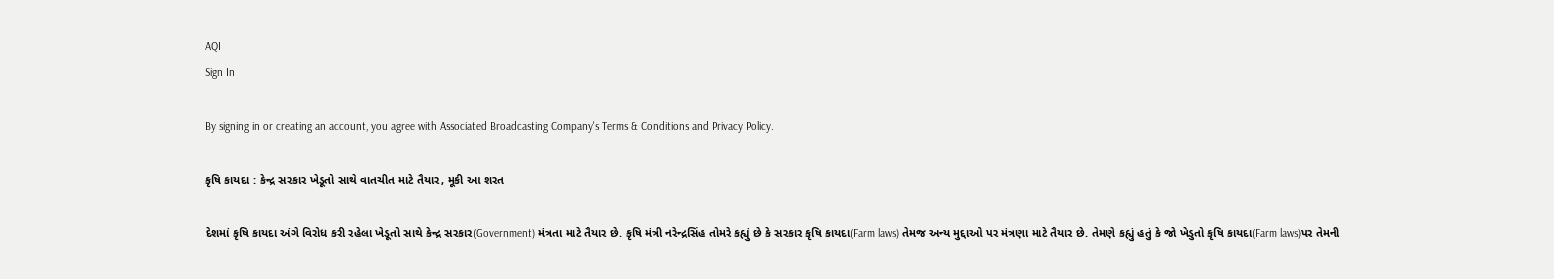AQI
Sign In

By signing in or creating an account, you agree with Associated Broadcasting Company's Terms & Conditions and Privacy Policy.

કૃષિ કાયદા : કેન્દ્ર સરકાર ખેડૂતો સાથે વાતચીત માટે તૈયાર, મૂકી આ શરત

દેશમાં કૃષિ કાયદા અંગે વિરોધ કરી રહેલા ખેડૂતો સાથે કેન્દ્ર સરકાર(Government) મંત્રતા માટે તૈયાર છે. કૃષિ મંત્રી નરેન્દ્રસિંહ તોમરે કહ્યું છે કે સરકાર કૃષિ કાયદા(Farm laws) તેમજ અન્ય મુદ્દાઓ પર મંત્રણા માટે તૈયાર છે. તેમણે કહ્યું હતું કે જો ખેડુતો કૃષિ કાયદા(Farm laws)પર તેમની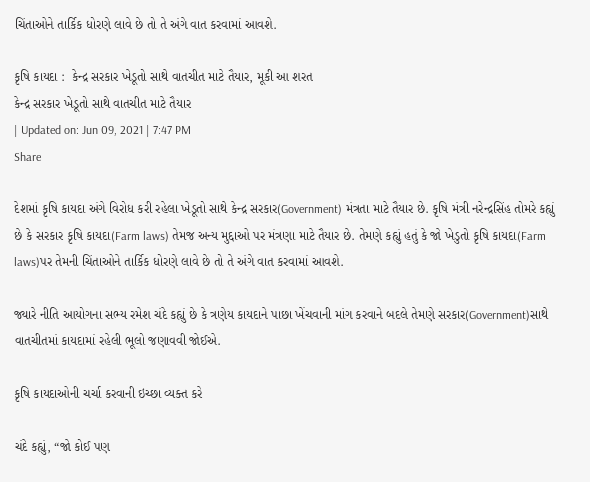ચિંતાઓને તાર્કિક ધોરણે લાવે છે તો તે અંગે વાત કરવામાં આવશે.

કૃષિ કાયદા :  કેન્દ્ર સરકાર ખેડૂતો સાથે વાતચીત માટે તૈયાર, મૂકી આ શરત
કેન્દ્ર સરકાર ખેડૂતો સાથે વાતચીત માટે તૈયાર
| Updated on: Jun 09, 2021 | 7:47 PM
Share

દેશમાં કૃષિ કાયદા અંગે વિરોધ કરી રહેલા ખેડૂતો સાથે કેન્દ્ર સરકાર(Government) મંત્રતા માટે તૈયાર છે. કૃષિ મંત્રી નરેન્દ્રસિંહ તોમરે કહ્યું છે કે સરકાર કૃષિ કાયદા(Farm laws) તેમજ અન્ય મુદ્દાઓ પર મંત્રણા માટે તૈયાર છે. તેમણે કહ્યું હતું કે જો ખેડુતો કૃષિ કાયદા(Farm laws)પર તેમની ચિંતાઓને તાર્કિક ધોરણે લાવે છે તો તે અંગે વાત કરવામાં આવશે.

જ્યારે નીતિ આયોગના સભ્ય રમેશ ચંદે કહ્યું છે કે ત્રણેય કાયદાને પાછા ખેંચવાની માંગ કરવાને બદલે તેમણે સરકાર(Government)સાથે વાતચીતમાં કાયદામાં રહેલી ભૂલો જણાવવી જોઈએ.

કૃષિ કાયદાઓની ચર્ચા કરવાની ઇચ્છા વ્યક્ત કરે

ચંદે કહ્યું, “જો કોઈ પણ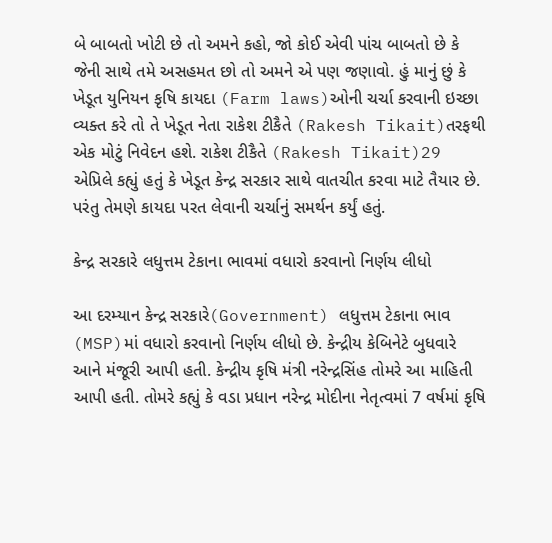બે બાબતો ખોટી છે તો અમને કહો, જો કોઈ એવી પાંચ બાબતો છે કે જેની સાથે તમે અસહમત છો તો અમને એ પણ જણાવો. હું માનું છું કે ખેડૂત યુનિયન કૃષિ કાયદા (Farm laws)ઓની ચર્ચા કરવાની ઇચ્છા વ્યક્ત કરે તો તે ખેડૂત નેતા રાકેશ ટીકૈતે (Rakesh Tikait)તરફથી એક મોટું નિવેદન હશે. રાકેશ ટીકૈતે (Rakesh Tikait)29 એપ્રિલે કહ્યું હતું કે ખેડૂત કેન્દ્ર સરકાર સાથે વાતચીત કરવા માટે તૈયાર છે. પરંતુ તેમણે કાયદા પરત લેવાની ચર્ચાનું સમર્થન કર્યું હતું.

કેન્દ્ર સરકારે લધુત્તમ ટેકાના ભાવમાં વધારો કરવાનો નિર્ણય લીધો

આ દરમ્યાન કેન્દ્ર સરકારે(Government) લધુત્તમ ટેકાના ભાવ (MSP)માં વધારો કરવાનો નિર્ણય લીધો છે. કેન્દ્રીય કેબિનેટે બુધવારે આને મંજૂરી આપી હતી. કેન્દ્રીય કૃષિ મંત્રી નરેન્દ્રસિંહ તોમરે આ માહિતી આપી હતી. તોમરે કહ્યું કે વડા પ્રધાન નરેન્દ્ર મોદીના નેતૃત્વમાં 7 વર્ષમાં કૃષિ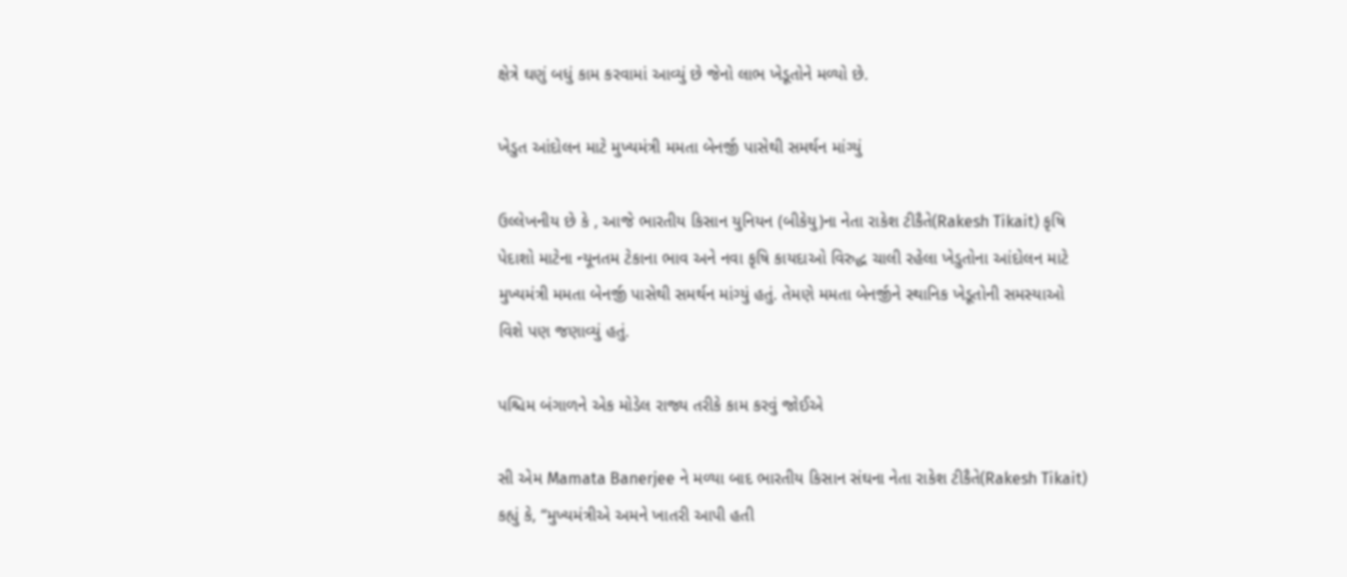ક્ષેત્રે ઘણું બધું કામ કરવામાં આવ્યું છે જેનો લાભ ખેડૂતોને મળ્યો છે.

ખેડુત આંદોલન માટે મુખ્યમંત્રી મમતા બેનર્જી પાસેથી સમર્થન માંગ્યું

ઉલ્લેખનીય છે કે , આજે ભારતીય કિસાન યુનિયન (બીકેયુ)ના નેતા રાકેશ ટીકૈતે(Rakesh Tikait) કૃષિ પેદાશો માટેના ન્યૂનતમ ટેકાના ભાવ અને નવા કૃષિ કાયદાઓ વિરુદ્ધ ચાલી રહેલા ખેડુતોના આંદોલન માટે મુખ્યમંત્રી મમતા બેનર્જી પાસેથી સમર્થન માંગ્યું હતું. તેમણે મમતા બેનર્જીને સ્થાનિક ખેડૂતોની સમસ્યાઓ વિશે પણ જણાવ્યું હતું.

પશ્ચિમ બંગાળને એક મોડેલ રાજ્ય તરીકે કામ કરવું જોઈએ

સી એમ Mamata Banerjee ને મળ્યા બાદ ભારતીય કિસાન સંઘના નેતા રાકેશ ટીકૈતે(Rakesh Tikait) કહ્યું કે, “મુખ્યમંત્રીએ અમને ખાતરી આપી હતી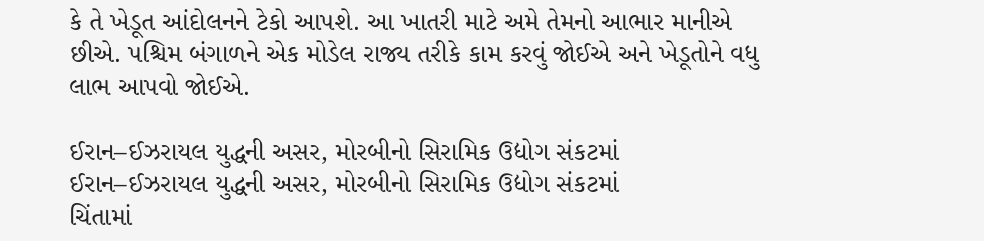કે તે ખેડૂત આંદોલનને ટેકો આપશે. આ ખાતરી માટે અમે તેમનો આભાર માનીએ છીએ. પશ્ચિમ બંગાળને એક મોડેલ રાજ્ય તરીકે કામ કરવું જોઈએ અને ખેડૂતોને વધુ લાભ આપવો જોઈએ.

ઈરાન–ઈઝરાયલ યુદ્ધની અસર, મોરબીનો સિરામિક ઉદ્યોગ સંકટમાં
ઈરાન–ઈઝરાયલ યુદ્ધની અસર, મોરબીનો સિરામિક ઉદ્યોગ સંકટમાં
ચિંતામાં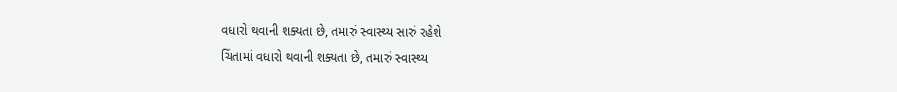વધારો થવાની શક્યતા છે, તમારું સ્વાસ્થ્ય સારું રહેશે
ચિંતામાં વધારો થવાની શક્યતા છે, તમારું સ્વાસ્થ્ય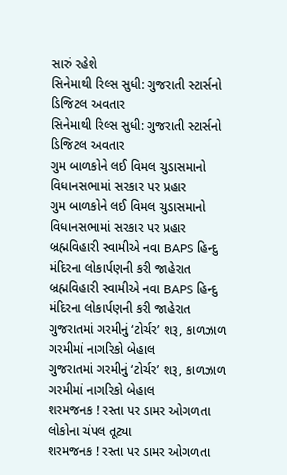સારું રહેશે
સિનેમાથી રિલ્સ સુધી: ગુજરાતી સ્ટાર્સનો ડિજિટલ અવતાર
સિનેમાથી રિલ્સ સુધી: ગુજરાતી સ્ટાર્સનો ડિજિટલ અવતાર
ગુમ બાળકોને લઈ વિમલ ચુડાસમાનો વિધાનસભામાં સરકાર પર પ્રહાર
ગુમ બાળકોને લઈ વિમલ ચુડાસમાનો વિધાનસભામાં સરકાર પર પ્રહાર
બ્રહ્મવિહારી સ્વામીએ નવા BAPS હિન્દુ મંદિરના લોકાર્પણની કરી જાહેરાત
બ્રહ્મવિહારી સ્વામીએ નવા BAPS હિન્દુ મંદિરના લોકાર્પણની કરી જાહેરાત
ગુજરાતમાં ગરમીનું ‘ટોર્ચર’ શરૂ, કાળઝાળ ગરમીમાં નાગરિકો બેહાલ
ગુજરાતમાં ગરમીનું ‘ટોર્ચર’ શરૂ, કાળઝાળ ગરમીમાં નાગરિકો બેહાલ
શરમજનક ! રસ્તા પર ડામર ઓગળતા લોકોના ચંપલ તૂટ્યા
શરમજનક ! રસ્તા પર ડામર ઓગળતા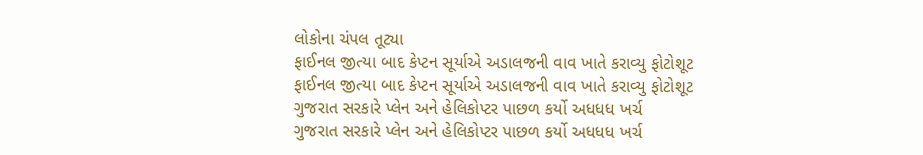લોકોના ચંપલ તૂટ્યા
ફાઈનલ જીત્યા બાદ કેપ્ટન સૂર્યાએ અડાલજની વાવ ખાતે કરાવ્યુ ફોટોશૂટ
ફાઈનલ જીત્યા બાદ કેપ્ટન સૂર્યાએ અડાલજની વાવ ખાતે કરાવ્યુ ફોટોશૂટ
ગુજરાત સરકારે પ્લેન અને હેલિકોપ્ટર પાછળ કર્યો અધધધ ખર્ચ
ગુજરાત સરકારે પ્લેન અને હેલિકોપ્ટર પાછળ કર્યો અધધધ ખર્ચ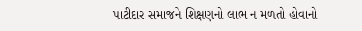પાટીદાર સમાજને શિક્ષણનો લાભ ન મળતો હોવાનો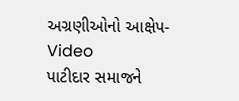અગ્રણીઓનો આક્ષેપ- Video
પાટીદાર સમાજને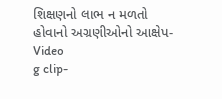શિક્ષણનો લાભ ન મળતો હોવાનો અગ્રણીઓનો આક્ષેપ- Video
g clip-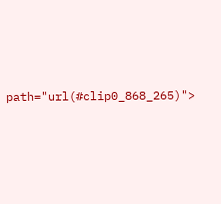path="url(#clip0_868_265)">